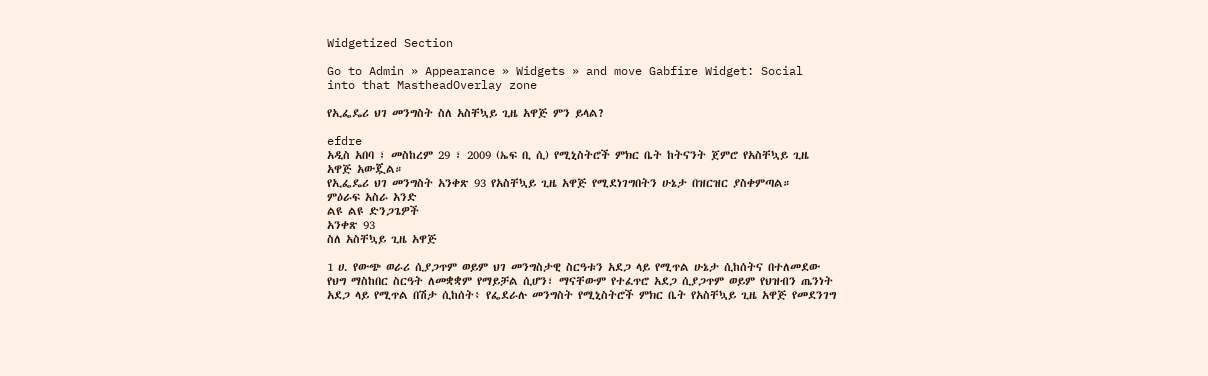Widgetized Section

Go to Admin » Appearance » Widgets » and move Gabfire Widget: Social into that MastheadOverlay zone

የኢፌዴሪ ህገ መንግስት ስለ አስቸኳይ ጊዜ አዋጅ ምን ይላል?

efdre
አዲስ አበባ ፣ መስከረም 29 ፣ 2009 (ኤፍ ቢ ሲ) የሚኒስትሮች ምክር ቤት ከትናንት ጀምሮ የአስቸኳይ ጊዜ አዋጅ አውጇል።
የኢፌዴሪ ህገ መንግስት አንቀጽ 93 የአስቸኳይ ጊዜ አዋጅ የሚደነገግበትን ሁኔታ በዝርዝር ያስቀምጣል።
ምዕራፍ አስራ አንድ
ልዩ ልዩ ድንጋጌዎች
አንቀጽ 93
ስለ አስቸኳይ ጊዜ አዋጅ

1 ሀ. የውጭ ወራሪ ሲያጋጥም ወይም ህገ መንግስታዊ ስርዓቱን አደጋ ላይ የሚጥል ሁኔታ ሲከሰትና በተለመደው የህግ ማስከበር ስርዓት ለመቋቋም የማይቻል ሲሆን፣ ማናቸውም የተፈጥሮ አደጋ ሲያጋጥም ወይም የህዝብን ጤንነት አደጋ ላይ የሚጥል በሽታ ሲከሰት፥ የፌደራሉ መንግስት የሚኒስትሮች ምክር ቤት የአስቸኳይ ጊዜ አዋጅ የመደንገግ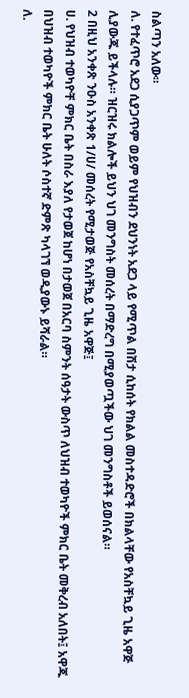ስልጣን አለው።
ለ. የተፈጥሮ አደጋ ሲያጋጥም ወይም የህዝብን ደህንነት አደጋ ላይ የሚጥል በሽታ ሲከሰት የክልል መስተዳድሮች በክልላቸው የአስቸኳይ ጊዜ አዋጅ ሊያውጁ ይችላሉ። ዝርዝሩ ክልሎች ይህን ህገ መንግስት መሰረት በማድረግ በሚያወጧችው ህገ መንግስቶች ይወሰናል።
2 በዚህ አንቀጽ ንዑስ አንቀጽ 1/ሀ/ መሰረት የሚታወጅ የአስቸኳይ ጊዜ አዋጅ፤
ሀ. የህዝብ ተወካዮቸ ምክር ቤት በስራ እያለ የታወጀ ከሆነ በታወጀ በአርባ ስምንት ሰዓታት ውስጥ ለህዝብ ተወካዮች ምክር ቤት መቅረብ አለበት፤ አዋጁ በህዝብ ተወካዮች ምክር ቤት ሁለት ሶስተኛ ድምጽ ካላገኘ ወዲያውኑ ይሻራል።
ለ.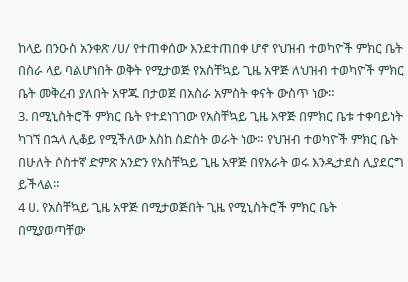ከላይ በንዑስ አንቀጽ /ሀ/ የተጠቀሰው እንደተጠበቀ ሆኖ የህዝብ ተወካዮች ምክር ቤት በስራ ላይ ባልሆነበት ወቅት የሚታወጅ የአስቸኳይ ጊዜ አዋጅ ለህዝብ ተወካዮች ምክር ቤት መቅረብ ያለበት አዋጁ በታወጀ በአስራ አምስት ቀናት ውስጥ ነው።
3. በሚኒስትሮች ምክር ቤት የተደነገገው የአስቸኳይ ጊዜ አዋጅ በምክር ቤቱ ተቀባይነት ካገኘ በኋላ ሊቆይ የሚችለው እስከ ስድስት ወራት ነው። የህዝብ ተወካዮች ምክር ቤት በሁለት ሶስተኛ ድምጽ አንድን የአስቸኳይ ጊዜ አዋጅ በየአራት ወሩ እንዲታደስ ሊያደርግ ይችላል።
4 ሀ. የአስቸኳይ ጊዜ አዋጅ በሚታወጅበት ጊዜ የሚኒስትሮች ምክር ቤት በሚያወጣቸው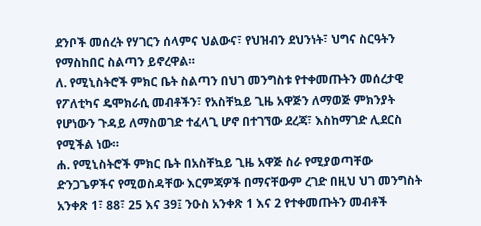ደንቦች መሰረት የሃገርን ሰላምና ህልውና፣ የህዝብን ደህንነት፣ ህግና ስርዓትን የማስከበር ስልጣን ይኖረዋል።
ለ. የሚኒስትሮች ምክር ቤት ስልጣን በህገ መንግስቱ የተቀመጡትን መሰረታዊ የፖለቲካና ዴሞክራሲ መብቶችን፣ የአስቸኳይ ጊዜ አዋጅን ለማወጅ ምክንያት የሆነውን ጉዳይ ለማስወገድ ተፈላጊ ሆኖ በተገኘው ደረጃ፣ እስከማገድ ሊደርስ የሚችል ነው።
ሐ. የሚኒስትሮች ምክር ቤት በአስቸኳይ ጊዜ አዋጅ ስራ የሚያወጣቸው ድንጋጌዎችና የሚወስዳቸው እርምጃዎች በማናቸውም ረገድ በዚህ ህገ መንግስት አንቀጽ 1፣ 88፣ 25 እና 39፤ ንዑስ አንቀጽ 1 እና 2 የተቀመጡትን መብቶች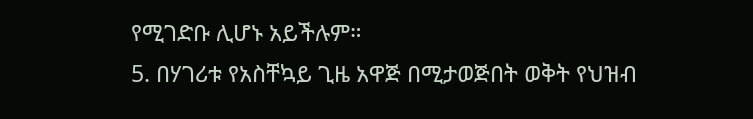የሚገድቡ ሊሆኑ አይችሉም።
5. በሃገሪቱ የአስቸኳይ ጊዜ አዋጅ በሚታወጅበት ወቅት የህዝብ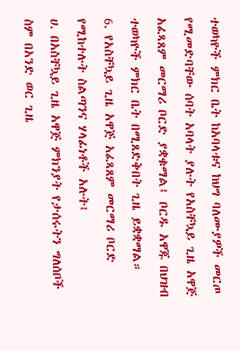ተወካዮች ምክር ቤት ከአባላቱና ከህግ ባለሙያዎች መርጦ የሚመድባቸው ሰባት አባላት ያሉት የአስቸኳይ ጊዜ አዋጅ አፈጻጸም መርማሪ ቦርድ ያቋቁማል፤ ቦርዱ አዋጁ በህዝብ ተወካዮች ምክር ቤት በሚጸድቅበት ጊዜ ይቋቋማል።
6. የአስቸኳይ ጊዜ አዋጅ አፈጻጸም መርማሪ ቦርድ የሚከተሉት ስልጣንና ሃላፊነቶች አሉት፤
ሀ. በአስቸኳይ ጊዜ አዋጅ ምክንያት የታሰሩትን ግለሰቦች ስም በአንድ ወር ጊዜ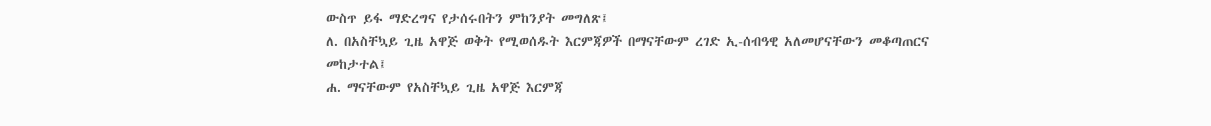ውስጥ ይፋ ማድረግና የታሰሩበትን ምከንያት መግለጽ፤
ለ. በአስቸኳይ ጊዜ አዋጅ ወቅት የሚወሰዱት እርምጃዎች በማናቸውም ረገድ ኢ-ሰብዓዊ አለመሆናቸውን መቆጣጠርና መከታተል፤
ሐ. ማናቸውም የአስቸኳይ ጊዜ አዋጅ እርምጃ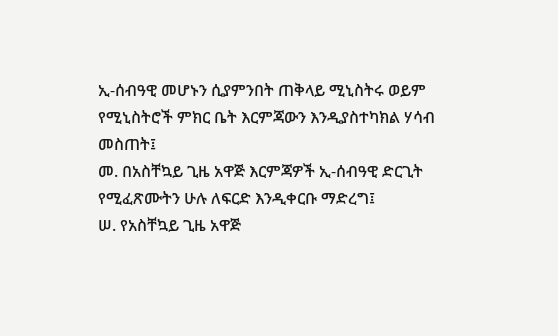ኢ-ሰብዓዊ መሆኑን ሲያምንበት ጠቅላይ ሚኒስትሩ ወይም የሚኒስትሮች ምክር ቤት እርምጃውን እንዲያስተካክል ሃሳብ መስጠት፤
መ. በአስቸኳይ ጊዜ አዋጅ እርምጃዎች ኢ-ሰብዓዊ ድርጊት የሚፈጽሙትን ሁሉ ለፍርድ እንዲቀርቡ ማድረግ፤
ሠ. የአስቸኳይ ጊዜ አዋጅ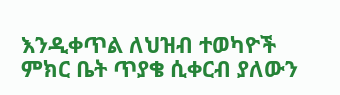እንዲቀጥል ለህዝብ ተወካዮች ምክር ቤት ጥያቄ ሲቀርብ ያለውን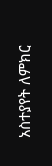አስተያየት ለምክር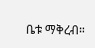ቤቱ ማቅረብ።